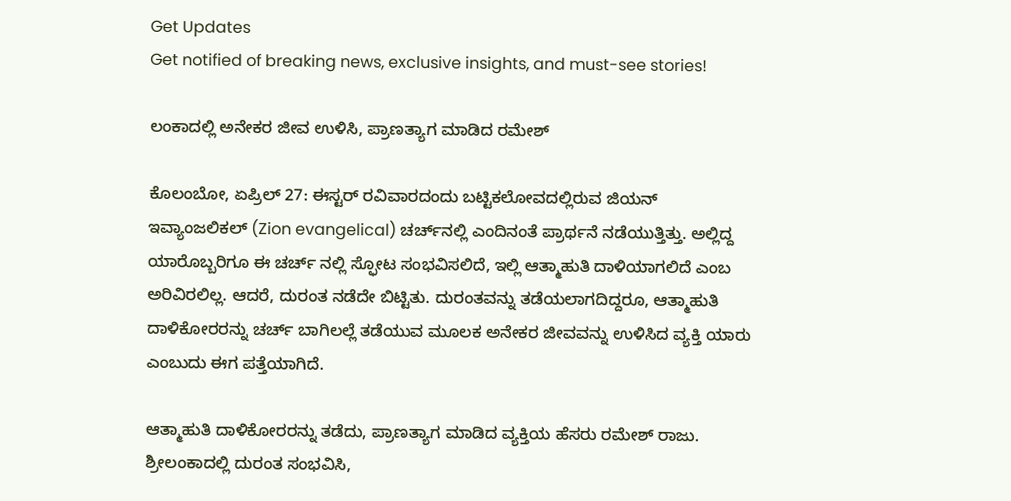Get Updates
Get notified of breaking news, exclusive insights, and must-see stories!

ಲಂಕಾದಲ್ಲಿ ಅನೇಕರ ಜೀವ ಉಳಿಸಿ, ಪ್ರಾಣತ್ಯಾಗ ಮಾಡಿದ ರಮೇಶ್

ಕೊಲಂಬೋ, ಏಪ್ರಿಲ್ 27: ಈಸ್ಟರ್ ರವಿವಾರದಂದು ಬಟ್ಟಿಕಲೋವದಲ್ಲಿರುವ ಜಿಯನ್ ಇವ್ಯಾಂಜಲಿಕಲ್ (Zion evangelical) ಚರ್ಚ್‌ನಲ್ಲಿ ಎಂದಿನಂತೆ ಪ್ರಾರ್ಥನೆ ನಡೆಯುತ್ತಿತ್ತು. ಅಲ್ಲಿದ್ದ ಯಾರೊಬ್ಬರಿಗೂ ಈ ಚರ್ಚ್ ನಲ್ಲಿ ಸ್ಫೋಟ ಸಂಭವಿಸಲಿದೆ, ಇಲ್ಲಿ ಆತ್ಮಾಹುತಿ ದಾಳಿಯಾಗಲಿದೆ ಎಂಬ ಅರಿವಿರಲಿಲ್ಲ. ಆದರೆ, ದುರಂತ ನಡೆದೇ ಬಿಟ್ಟಿತು. ದುರಂತವನ್ನು ತಡೆಯಲಾಗದಿದ್ದರೂ, ಆತ್ಮಾಹುತಿ ದಾಳಿಕೋರರನ್ನು ಚರ್ಚ್ ಬಾಗಿಲಲ್ಲೆ ತಡೆಯುವ ಮೂಲಕ ಅನೇಕರ ಜೀವವನ್ನು ಉಳಿಸಿದ ವ್ಯಕ್ತಿ ಯಾರು ಎಂಬುದು ಈಗ ಪತ್ತೆಯಾಗಿದೆ.

ಆತ್ಮಾಹುತಿ ದಾಳಿಕೋರರನ್ನು ತಡೆದು, ಪ್ರಾಣತ್ಯಾಗ ಮಾಡಿದ ವ್ಯಕ್ತಿಯ ಹೆಸರು ರಮೇಶ್ ರಾಜು. ಶ್ರೀಲಂಕಾದಲ್ಲಿ ದುರಂತ ಸಂಭವಿಸಿ,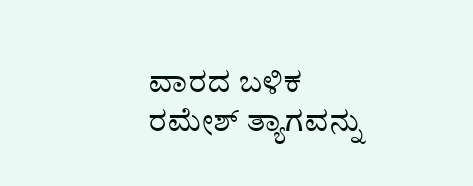ವಾರದ ಬಳಿಕ ರಮೇಶ್ ತ್ಯಾಗವನ್ನು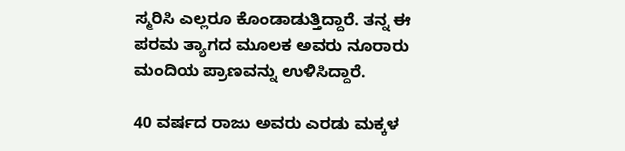ಸ್ಮರಿಸಿ ಎಲ್ಲರೂ ಕೊಂಡಾಡುತ್ತಿದ್ದಾರೆ. ತನ್ನ ಈ ಪರಮ ತ್ಯಾಗದ ಮೂಲಕ ಅವರು ನೂರಾರು ಮಂದಿಯ ಪ್ರಾಣವನ್ನು ಉಳಿಸಿದ್ದಾರೆ.

40 ವರ್ಷದ ರಾಜು ಅವರು ಎರಡು ಮಕ್ಕಳ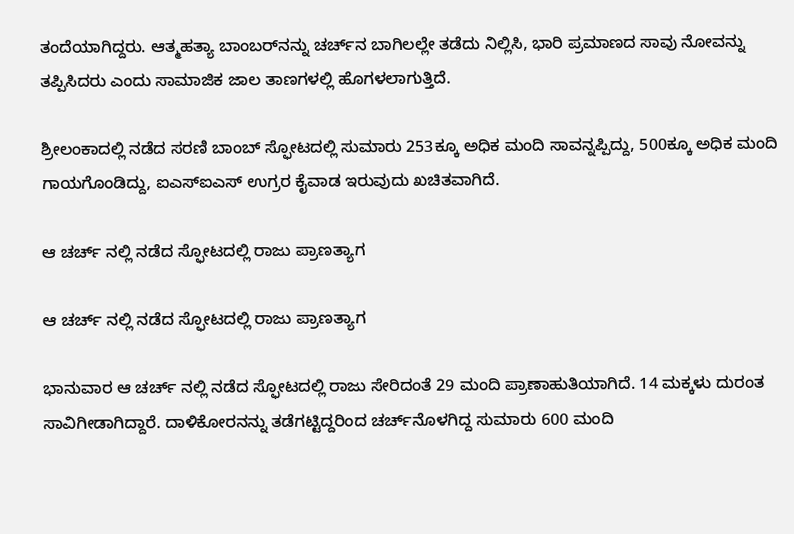ತಂದೆಯಾಗಿದ್ದರು. ಆತ್ಮಹತ್ಯಾ ಬಾಂಬರ್‌ನನ್ನು ಚರ್ಚ್‌ನ ಬಾಗಿಲಲ್ಲೇ ತಡೆದು ನಿಲ್ಲಿಸಿ, ಭಾರಿ ಪ್ರಮಾಣದ ಸಾವು ನೋವನ್ನು ತಪ್ಪಿಸಿದರು ಎಂದು ಸಾಮಾಜಿಕ ಜಾಲ ತಾಣಗಳಲ್ಲಿ ಹೊಗಳಲಾಗುತ್ತಿದೆ.

ಶ್ರೀಲಂಕಾದಲ್ಲಿ ನಡೆದ ಸರಣಿ ಬಾಂಬ್ ಸ್ಫೋಟದಲ್ಲಿ ಸುಮಾರು 253ಕ್ಕೂ ಅಧಿಕ ಮಂದಿ ಸಾವನ್ನಪ್ಪಿದ್ದು, 500ಕ್ಕೂ ಅಧಿಕ ಮಂದಿ ಗಾಯಗೊಂಡಿದ್ದು, ಐಎಸ್ಐಎಸ್ ಉಗ್ರರ ಕೈವಾಡ ಇರುವುದು ಖಚಿತವಾಗಿದೆ.

ಆ ಚರ್ಚ್ ನಲ್ಲಿ ನಡೆದ ಸ್ಫೋಟದಲ್ಲಿ ರಾಜು ಪ್ರಾಣತ್ಯಾಗ

ಆ ಚರ್ಚ್ ನಲ್ಲಿ ನಡೆದ ಸ್ಫೋಟದಲ್ಲಿ ರಾಜು ಪ್ರಾಣತ್ಯಾಗ

ಭಾನುವಾರ ಆ ಚರ್ಚ್ ನಲ್ಲಿ ನಡೆದ ಸ್ಫೋಟದಲ್ಲಿ ರಾಜು ಸೇರಿದಂತೆ 29 ಮಂದಿ ಪ್ರಾಣಾಹುತಿಯಾಗಿದೆ. 14 ಮಕ್ಕಳು ದುರಂತ ಸಾವಿಗೀಡಾಗಿದ್ದಾರೆ. ದಾಳಿಕೋರನನ್ನು ತಡೆಗಟ್ಟಿದ್ದರಿಂದ ಚರ್ಚ್‌ನೊಳಗಿದ್ದ ಸುಮಾರು 600 ಮಂದಿ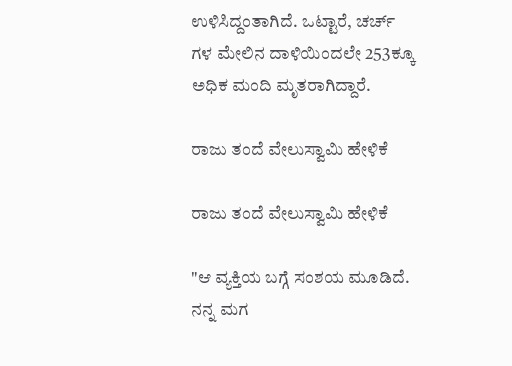ಉಳಿಸಿದ್ದಂತಾಗಿದೆ. ಒಟ್ಟಾರೆ, ಚರ್ಚ್ ಗಳ ಮೇಲಿನ ದಾಳಿಯಿಂದಲೇ 253ಕ್ಕೂ ಅಧಿಕ ಮಂದಿ ಮೃತರಾಗಿದ್ದಾರೆ.

ರಾಜು ತಂದೆ ವೇಲುಸ್ವಾಮಿ ಹೇಳಿಕೆ

ರಾಜು ತಂದೆ ವೇಲುಸ್ವಾಮಿ ಹೇಳಿಕೆ

"ಆ ವ್ಯಕ್ತಿಯ ಬಗ್ಗೆ ಸಂಶಯ ಮೂಡಿದೆ. ನನ್ನ ಮಗ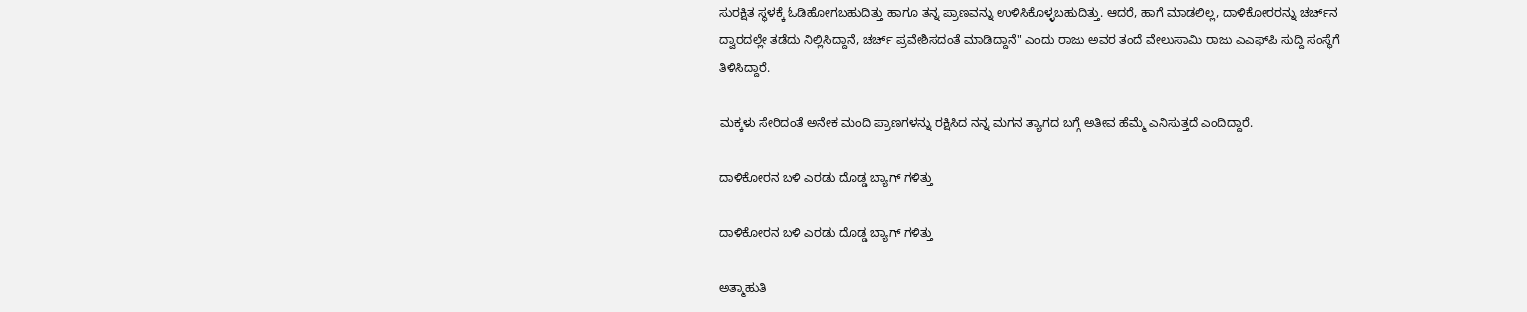ಸುರಕ್ಷಿತ ಸ್ಥಳಕ್ಕೆ ಓಡಿಹೋಗಬಹುದಿತ್ತು ಹಾಗೂ ತನ್ನ ಪ್ರಾಣವನ್ನು ಉಳಿಸಿಕೊಳ್ಳಬಹುದಿತ್ತು. ಆದರೆ, ಹಾಗೆ ಮಾಡಲಿಲ್ಲ, ದಾಳಿಕೋರರನ್ನು ಚರ್ಚ್‌ನ ದ್ವಾರದಲ್ಲೇ ತಡೆದು ನಿಲ್ಲಿಸಿದ್ದಾನೆ, ಚರ್ಚ್ ಪ್ರವೇಶಿಸದಂತೆ ಮಾಡಿದ್ದಾನೆ" ಎಂದು ರಾಜು ಅವರ ತಂದೆ ವೇಲುಸಾಮಿ ರಾಜು ಎಎಫ್‌ಪಿ ಸುದ್ದಿ ಸಂಸ್ಥೆಗೆ ತಿಳಿಸಿದ್ದಾರೆ.

ಮಕ್ಕಳು ಸೇರಿದಂತೆ ಅನೇಕ ಮಂದಿ ಪ್ರಾಣಗಳನ್ನು ರಕ್ಷಿಸಿದ ನನ್ನ ಮಗನ ತ್ಯಾಗದ ಬಗ್ಗೆ ಅತೀವ ಹೆಮ್ಮೆ ಎನಿಸುತ್ತದೆ ಎಂದಿದ್ದಾರೆ.

ದಾಳಿಕೋರನ ಬಳಿ ಎರಡು ದೊಡ್ಡ ಬ್ಯಾಗ್ ಗಳಿತ್ತು

ದಾಳಿಕೋರನ ಬಳಿ ಎರಡು ದೊಡ್ಡ ಬ್ಯಾಗ್ ಗಳಿತ್ತು

ಅತ್ಮಾಹುತಿ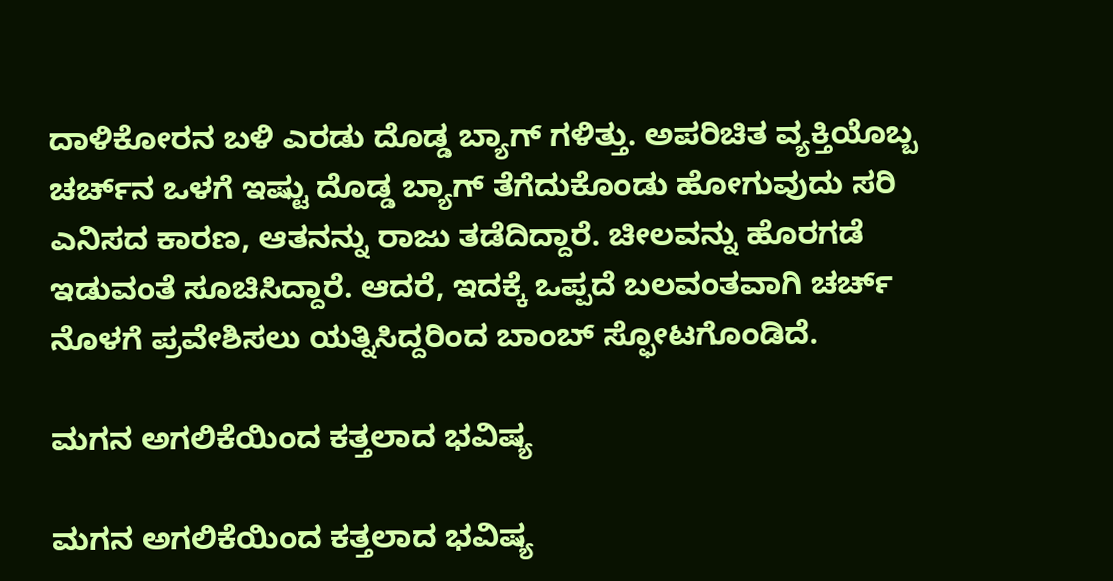ದಾಳಿಕೋರನ ಬಳಿ ಎರಡು ದೊಡ್ಡ ಬ್ಯಾಗ್ ಗಳಿತ್ತು. ಅಪರಿಚಿತ ವ್ಯಕ್ತಿಯೊಬ್ಬ ಚರ್ಚ್‌ನ ಒಳಗೆ ಇಷ್ಟು ದೊಡ್ಡ ಬ್ಯಾಗ್ ತೆಗೆದುಕೊಂಡು ಹೋಗುವುದು ಸರಿ ಎನಿಸದ ಕಾರಣ, ಆತನನ್ನು ರಾಜು ತಡೆದಿದ್ದಾರೆ. ಚೀಲವನ್ನು ಹೊರಗಡೆ ಇಡುವಂತೆ ಸೂಚಿಸಿದ್ದಾರೆ. ಆದರೆ, ಇದಕ್ಕೆ ಒಪ್ಪದೆ ಬಲವಂತವಾಗಿ ಚರ್ಚ್ ನೊಳಗೆ ಪ್ರವೇಶಿಸಲು ಯತ್ನಿಸಿದ್ದರಿಂದ ಬಾಂಬ್ ಸ್ಫೋಟಗೊಂಡಿದೆ.

ಮಗನ ಅಗಲಿಕೆಯಿಂದ ಕತ್ತಲಾದ ಭವಿಷ್ಯ

ಮಗನ ಅಗಲಿಕೆಯಿಂದ ಕತ್ತಲಾದ ಭವಿಷ್ಯ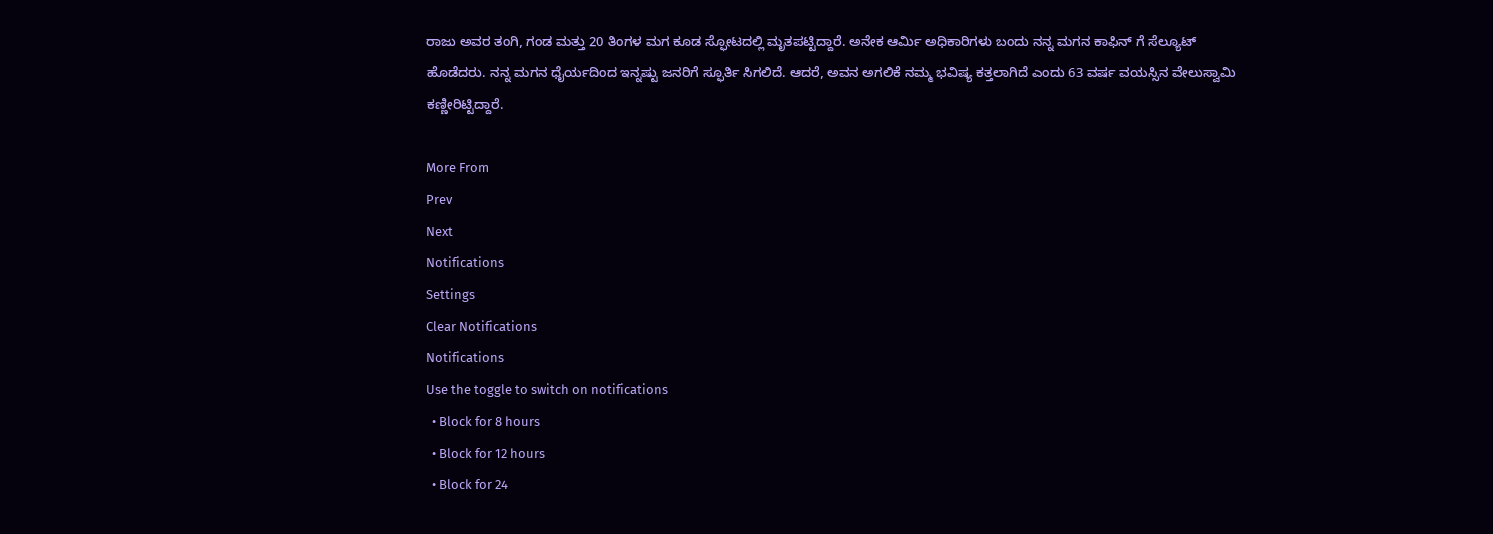ರಾಜು ಅವರ ತಂಗಿ, ಗಂಡ ಮತ್ತು 20 ತಿಂಗಳ ಮಗ ಕೂಡ ಸ್ಫೋಟದಲ್ಲಿ ಮೃತಪಟ್ಟಿದ್ದಾರೆ. ಅನೇಕ ಆರ್ಮಿ ಅಧಿಕಾರಿಗಳು ಬಂದು ನನ್ನ ಮಗನ ಕಾಫಿನ್ ಗೆ ಸೆಲ್ಯೂಟ್ ಹೊಡೆದರು. ನನ್ನ ಮಗನ ಧೈರ್ಯದಿಂದ ಇನ್ನಷ್ಟು ಜನರಿಗೆ ಸ್ಫೂರ್ತಿ ಸಿಗಲಿದೆ. ಆದರೆ, ಅವನ ಅಗಲಿಕೆ ನಮ್ಮ ಭವಿಷ್ಯ ಕತ್ತಲಾಗಿದೆ ಎಂದು 63 ವರ್ಷ ವಯಸ್ಸಿನ ವೇಲುಸ್ವಾಮಿ ಕಣ್ಣೀರಿಟ್ಟಿದ್ದಾರೆ.

More From
Prev
Next
Notifications
Settings
Clear Notifications
Notifications
Use the toggle to switch on notifications
  • Block for 8 hours
  • Block for 12 hours
  • Block for 24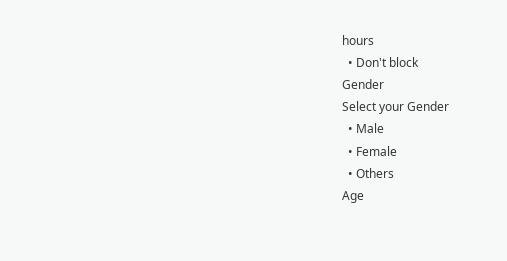hours
  • Don't block
Gender
Select your Gender
  • Male
  • Female
  • Others
Age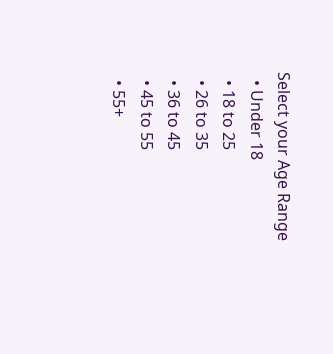Select your Age Range
  • Under 18
  • 18 to 25
  • 26 to 35
  • 36 to 45
  • 45 to 55
  • 55+